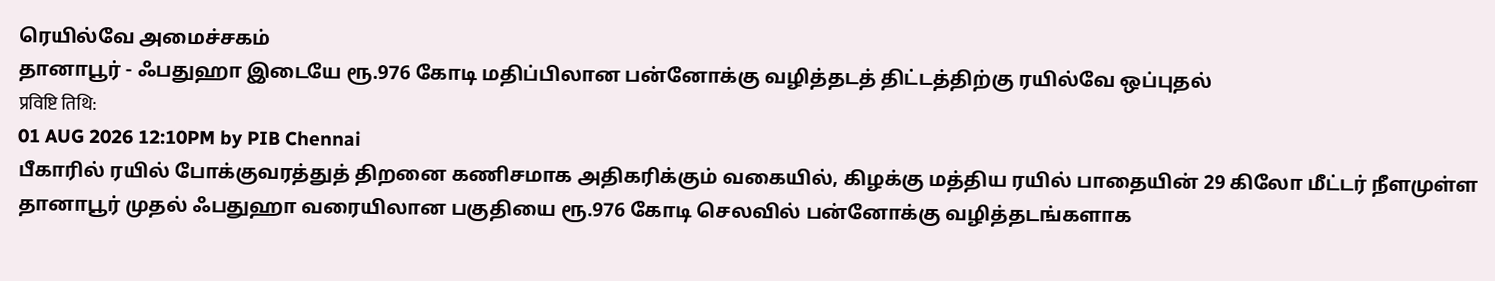ரெயில்வே அமைச்சகம்
தானாபூர் - ஃபதுஹா இடையே ரூ.976 கோடி மதிப்பிலான பன்னோக்கு வழித்தடத் திட்டத்திற்கு ரயில்வே ஒப்புதல்
प्रविष्टि तिथि:
01 AUG 2026 12:10PM by PIB Chennai
பீகாரில் ரயில் போக்குவரத்துத் திறனை கணிசமாக அதிகரிக்கும் வகையில், கிழக்கு மத்திய ரயில் பாதையின் 29 கிலோ மீட்டர் நீளமுள்ள தானாபூர் முதல் ஃபதுஹா வரையிலான பகுதியை ரூ.976 கோடி செலவில் பன்னோக்கு வழித்தடங்களாக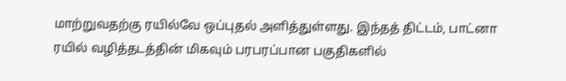மாற்றுவதற்கு ரயில்வே ஒப்புதல் அளித்துள்ளது. இந்தத் திட்டம், பாட்னா ரயில் வழித்தடத்தின் மிகவும் பரபரப்பான பகுதிகளில்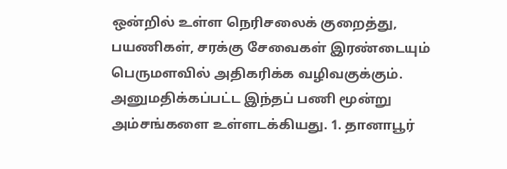ஒன்றில் உள்ள நெரிசலைக் குறைத்து, பயணிகள், சரக்கு சேவைகள் இரண்டையும் பெருமளவில் அதிகரிக்க வழிவகுக்கும்.
அனுமதிக்கப்பட்ட இந்தப் பணி மூன்று அம்சங்களை உள்ளடக்கியது. 1. தானாபூர்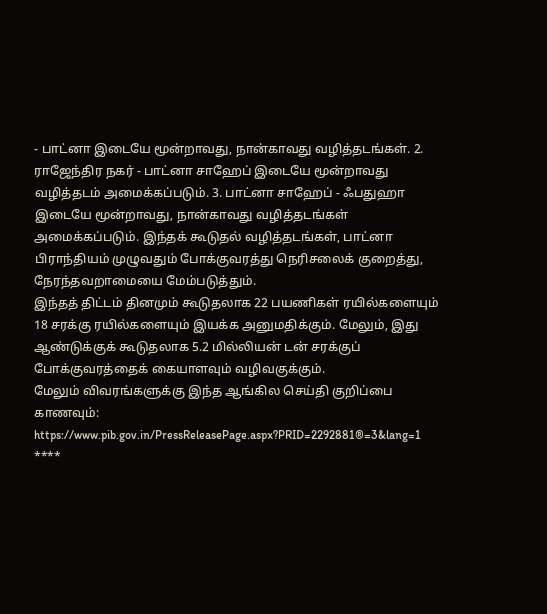- பாட்னா இடையே மூன்றாவது, நான்காவது வழித்தடங்கள். 2. ராஜேந்திர நகர் - பாட்னா சாஹேப் இடையே மூன்றாவது வழித்தடம் அமைக்கப்படும். 3. பாட்னா சாஹேப் - ஃபதுஹா இடையே மூன்றாவது, நான்காவது வழித்தடங்கள் அமைக்கப்படும். இந்தக் கூடுதல் வழித்தடங்கள், பாட்னா பிராந்தியம் முழுவதும் போக்குவரத்து நெரிசலைக் குறைத்து, நேரந்தவறாமையை மேம்படுத்தும்.
இந்தத் திட்டம் தினமும் கூடுதலாக 22 பயணிகள் ரயில்களையும் 18 சரக்கு ரயில்களையும் இயக்க அனுமதிக்கும். மேலும், இது ஆண்டுக்குக் கூடுதலாக 5.2 மில்லியன் டன் சரக்குப் போக்குவரத்தைக் கையாளவும் வழிவகுக்கும்.
மேலும் விவரங்களுக்கு இந்த ஆங்கில செய்தி குறிப்பை காணவும்: https://www.pib.gov.in/PressReleasePage.aspx?PRID=2292881®=3&lang=1
****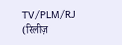TV/PLM/RJ
(रिलीज़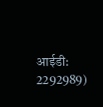आईडी: 2292989)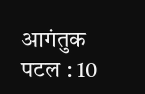आगंतुक पटल : 10